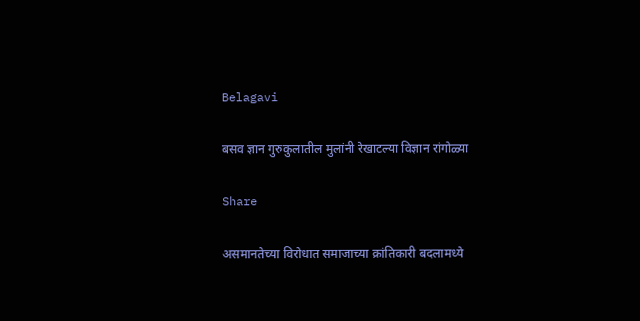Belagavi

बसव ज्ञान गुरुकुलातील मुलांनी रेखाटल्या विज्ञान रांगोळ्या

Share

असमानतेच्या विरोधात समाजाच्या क्रांतिकारी बदलामध्ये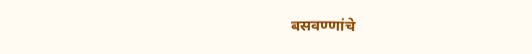बसवण्णांचे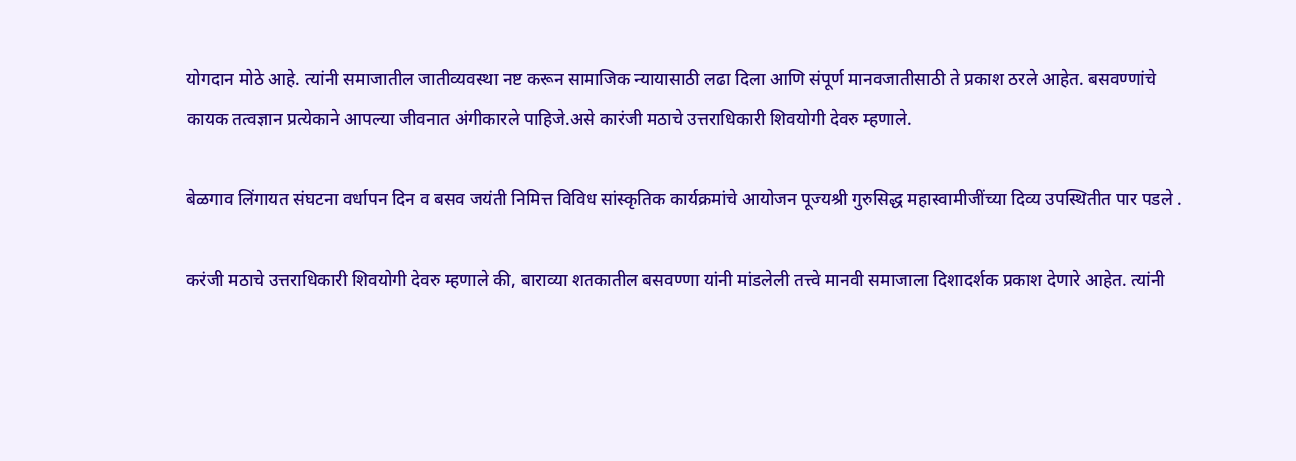योगदान मोठे आहे. त्यांनी समाजातील जातीव्यवस्था नष्ट करून सामाजिक न्यायासाठी लढा दिला आणि संपूर्ण मानवजातीसाठी ते प्रकाश ठरले आहेत. बसवण्णांचे कायक तत्वज्ञान प्रत्येकाने आपल्या जीवनात अंगीकारले पाहिजे.असे कारंजी मठाचे उत्तराधिकारी शिवयोगी देवरु म्हणाले.

बेळगाव लिंगायत संघटना वर्धापन दिन व बसव जयंती निमित्त विविध सांस्कृतिक कार्यक्रमांचे आयोजन पूज्यश्री गुरुसिद्ध महास्वामीजींच्या दिव्य उपस्थितीत पार पडले .

करंजी मठाचे उत्तराधिकारी शिवयोगी देवरु म्हणाले की, बाराव्या शतकातील बसवण्णा यांनी मांडलेली तत्त्वे मानवी समाजाला दिशादर्शक प्रकाश देणारे आहेत. त्यांनी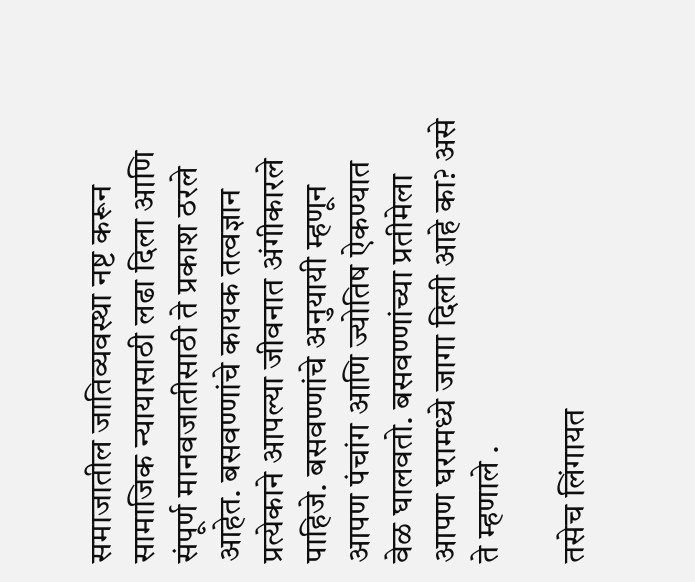समाजातील जातिव्यवस्था नष्ट करून सामाजिक न्यायासाठी लढा दिला आणि संपूर्ण मानवजातीसाठी ते प्रकाश ठरले आहेत. बसवण्णांचे कायक तत्वज्ञान प्रत्येकाने आपल्या जीवनात अंगीकारले पाहिजे. बसवण्णांचे अनुयायी म्हणून आपण पंचांग आणि ज्योतिष ऐकण्यात वेळ घालवतो. बसवण्णांच्या प्रतीमेला आपण घरामध्ये जागा दिली आहे का? असे ते म्हणाले .

तसेच लिंगायत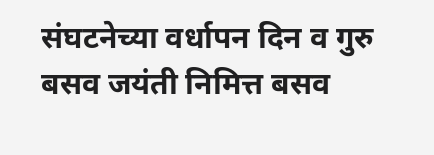संघटनेच्या वर्धापन दिन व गुरु बसव जयंती निमित्त बसव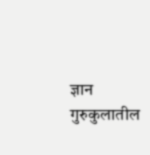ज्ञान गुरुकुलातील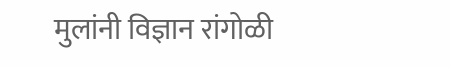मुलांनी विज्ञान रांगोळी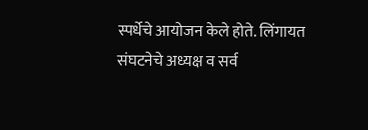स्पर्धेचे आयोजन केले होते. लिंगायत संघटनेचे अध्यक्ष व सर्व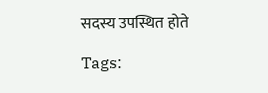सदस्य उपस्थित होते

Tags: